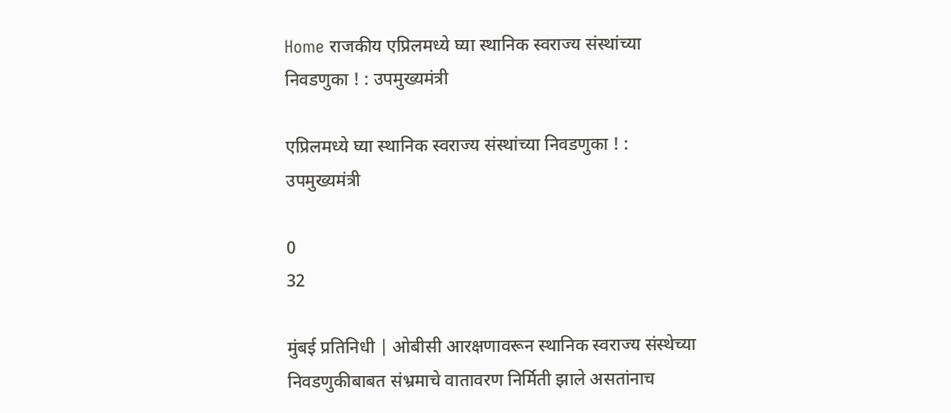Home राजकीय एप्रिलमध्ये घ्या स्थानिक स्वराज्य संस्थांच्या निवडणुका ! : उपमुख्यमंत्री

एप्रिलमध्ये घ्या स्थानिक स्वराज्य संस्थांच्या निवडणुका ! : उपमुख्यमंत्री

0
32

मुंबई प्रतिनिधी | ओबीसी आरक्षणावरून स्थानिक स्वराज्य संस्थेच्या निवडणुकीबाबत संभ्रमाचे वातावरण निर्मिती झाले असतांनाच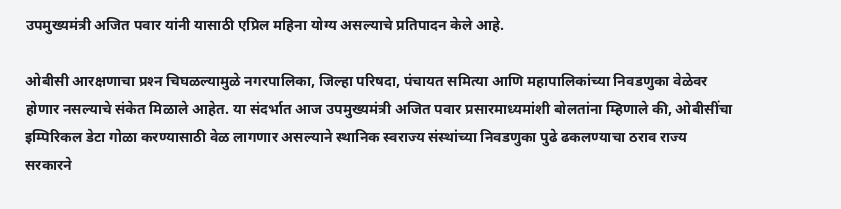उपमुख्यमंत्री अजित पवार यांनी यासाठी एप्रिल महिना योग्य असल्याचे प्रतिपादन केले आहे.

ओबीसी आरक्षणाचा प्रश्‍न चिघळल्यामुळे नगरपालिका, जिल्हा परिषदा, पंचायत समित्या आणि महापालिकांच्या निवडणुका वेळेवर होणार नसल्याचे संकेत मिळाले आहेत. या संदर्भात आज उपमुख्यमंत्री अजित पवार प्रसारमाध्यमांशी बोलतांना म्हिणाले की, ओबीसींचा इम्पिरिकल डेटा गोळा करण्यासाठी वेळ लागणार असल्याने स्थानिक स्वराज्य संस्थांच्या निवडणुका पुढे ढकलण्याचा ठराव राज्य सरकारने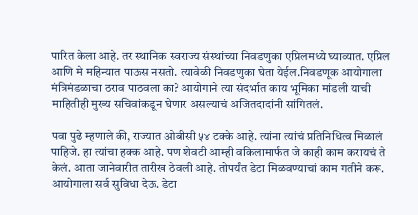पारित केला आहे. तर स्थानिक स्वराज्य संस्थांच्या निवडणुका एप्रिलमध्ये घ्याव्यात. एप्रिल आणि मे महिन्यात पाऊस नसतो. त्यावेळी निवडणुका घेता येईल.निवडणूक आयोगाला मंत्रिमंडळाचा ठराव पाठवला का? आयोगाने त्या संदर्भात काय भूमिका मांडली याची माहितीही मुख्य सचिवांकडून घेणार असल्याचं अजितदादांनी सांगितलं.

पवा पुढे म्हणाले की, राज्यात ओबीसी ५४ टक्के आहे. त्यांना त्यांचं प्रतिनिधित्व मिळालं पाहिजे. हा त्यांचा हक्क आहे. पण शेवटी आम्ही वकिलामार्फत जे काही काम करायचं ते केलं. आता जानेवारीत तारीख ठेवली आहे. तोपर्यंत डेटा मिळवण्याचां काम गतीने करू. आयोगाला सर्व सुविधा देऊ. डेटा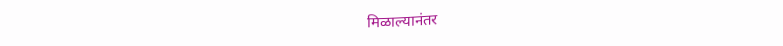मिळाल्यानंतर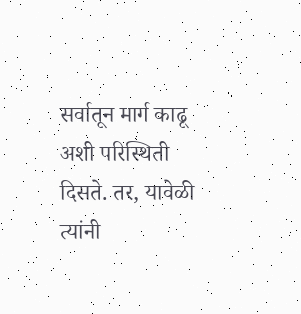सर्वातून मार्ग काढू अशी परिस्थिती दिसते. तर, यावेळी त्यांनी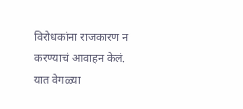विरोधकांना राजकारण न करण्याचं आवाहन केलं. यात वेगळ्या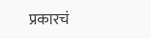प्रकारचं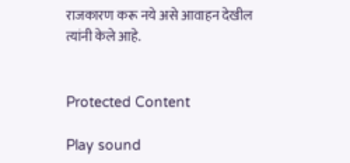राजकारण करू नये असे आवाहन देखील त्यांनी केले आहे.


Protected Content

Play sound